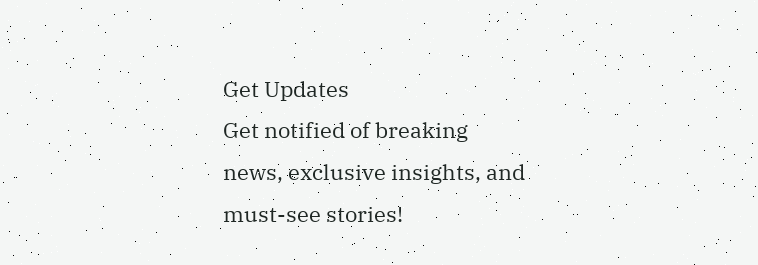Get Updates
Get notified of breaking news, exclusive insights, and must-see stories!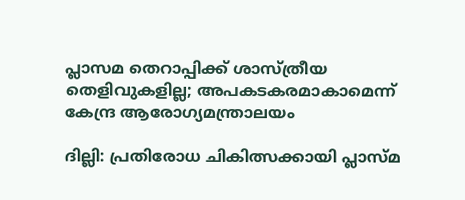പ്ലാസമ തെറാപ്പിക്ക് ശാസ്ത്രീയ തെളിവുകളില്ല; അപകടകരമാകാമെന്ന് കേന്ദ്ര ആരോഗ്യമന്ത്രാലയം

ദില്ലി: പ്രതിരോധ ചികിത്സക്കായി പ്ലാസ്മ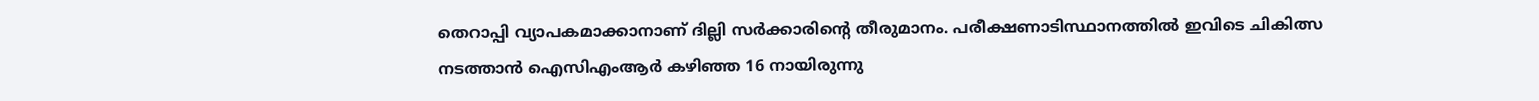തെറാപ്പി വ്യാപകമാക്കാനാണ് ദില്ലി സര്‍ക്കാരിന്റെ തീരുമാനം. പരീക്ഷണാടിസ്ഥാനത്തില്‍ ഇവിടെ ചികിത്സ നടത്താന്‍ ഐസിഎംആര്‍ കഴിഞ്ഞ 16 നായിരുന്നു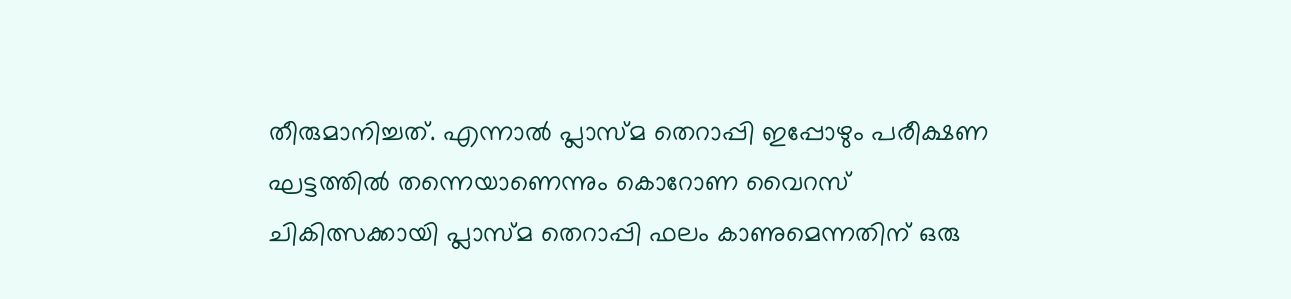തീരുമാനിച്ചത്. എന്നാല്‍ പ്ലാസ്മ തെറാപ്പി ഇപ്പോഴും പരീക്ഷണ ഘട്ടത്തില്‍ തന്നെയാണെന്നും കൊറോണ വൈറസ് ചികിത്സക്കായി പ്ലാസ്മ തെറാപ്പി ഫലം കാണുമെന്നതിന് ഒരു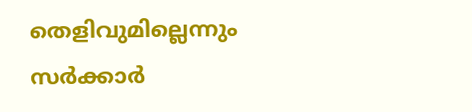തെളിവുമില്ലെന്നും സര്‍ക്കാര്‍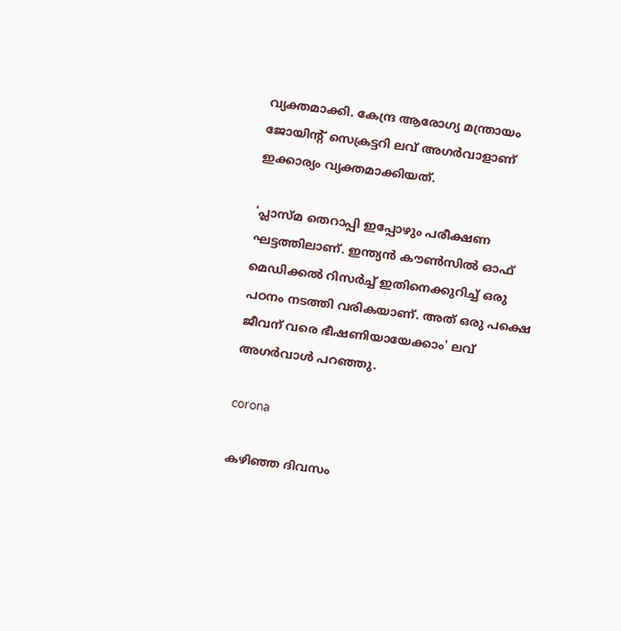വ്യക്തമാക്കി. കേന്ദ്ര ആരോഗ്യ മന്ത്രായം ജോയിന്റ് സെക്രട്ടറി ലവ് അഗര്‍വാളാണ് ഇക്കാര്യം വ്യക്തമാക്കിയത്.

'പ്ലാസ്മ തെറാപ്പി ഇപ്പോഴും പരീക്ഷണ ഘട്ടത്തിലാണ്. ഇന്ത്യന്‍ കൗണ്‍സില്‍ ഓഫ് മെഡിക്കല്‍ റിസര്‍ച്ച് ഇതിനെക്കുറിച്ച് ഒരു പഠനം നടത്തി വരികയാണ്. അത് ഒരു പക്ഷെ ജീവന് വരെ ഭീഷണിയായേക്കാം' ലവ് അഗര്‍വാള്‍ പറഞ്ഞു.

corona

കഴിഞ്ഞ ദിവസം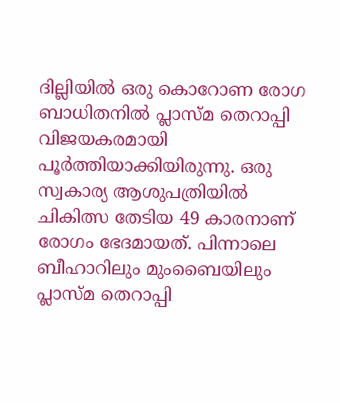ദില്ലിയില്‍ ഒരു കൊറോണ രോഗ ബാധിതനില്‍ പ്ലാസ്മ തെറാപ്പി വിജയകരമായി പൂര്‍ത്തിയാക്കിയിരുന്നു. ഒരു സ്വകാര്യ ആശുപത്രിയില്‍ ചികിത്സ തേടിയ 49 കാരനാണ് രോഗം ഭേദമായത്. പിന്നാലെ ബീഹാറിലും മുംബൈയിലും പ്ലാസ്മ തെറാപ്പി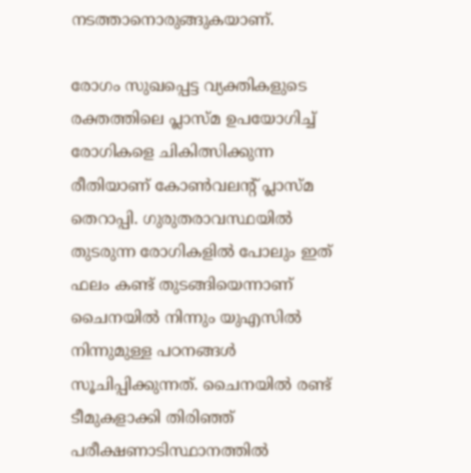നടത്താനൊരുങ്ങുകയാണ്.

രോഗം സുഖപ്പെട്ട വ്യക്തികളുടെ രക്തത്തിലെ പ്ലാസ്മ ഉപയോഗിച്ച് രോഗികളെ ചികിത്സിക്കുന്ന രീതിയാണ് കോണ്‍വലന്റ് പ്ലാസ്മ തെറാപ്പി. ഗുരുതരാവസ്ഥയില്‍ തുടരുന്ന രോഗികളില്‍ പോലും ഇത് ഫലം കണ്ട് തുടങ്ങിയെന്നാണ് ചൈനയില്‍ നിന്നും യുഎസില്‍ നിന്നുമുള്ള പഠനങ്ങള്‍ സൂചിപ്പിക്കുന്നത്. ചൈനയില്‍ രണ്ട് ടീമുകളാക്കി തിരിഞ്ഞ് പരീക്ഷണാടിസ്ഥാനത്തില്‍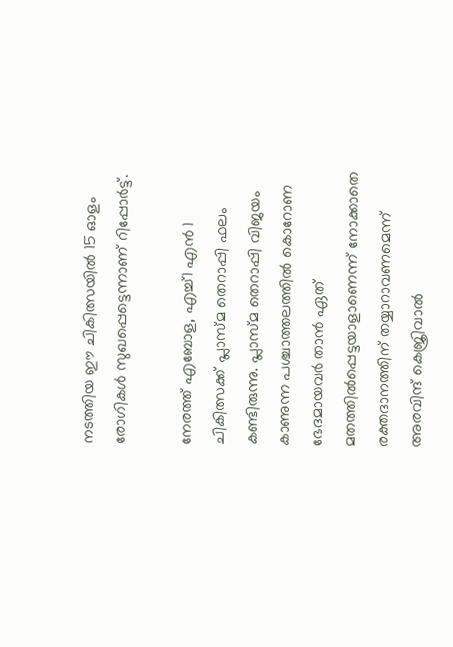നടത്തിയ ഈ ചികിത്സയില്‍ 15 ഓളം രോഗികള്‍ സുഖപ്പെട്ടെന്നാണ് റിപ്പോര്‍ട്ട്.

നേരത്ത് എബോള, എച്ച്1 എന്‍ 1 ചികിത്സക്ക് പ്ലാസ്മ തെറാപ്പി ഫലം കണ്ടിരുന്നു. പ്ലാസ്മ തെറാപ്പി വിജയം കാണുന്ന പശ്ചാത്തലത്തില്‍ കൊറോണ ഭേദമായവര്‍ താന്‍ ഏത് മതത്തില്‍പ്പെട്ടയാളാണെന്ന് നോക്കാതെ രക്തദാനത്തിന് തയ്യാറാവണമെന്ന് അരവിന്ദ് കെജ്രിവാല്‍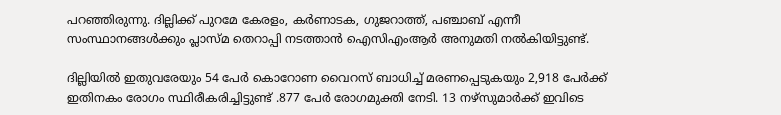പറഞ്ഞിരുന്നു. ദില്ലിക്ക് പുറമേ കേരളം, കര്‍ണാടക, ഗുജറാത്ത്, പഞ്ചാബ് എന്നീ സംസ്ഥാനങ്ങള്‍ക്കും പ്ലാസ്മ തെറാപ്പി നടത്താന്‍ ഐസിഎംആര്‍ അനുമതി നല്‍കിയിട്ടുണ്ട്.

ദില്ലിയില്‍ ഇതുവരേയും 54 പേര്‍ കൊറോണ വൈറസ് ബാധിച്ച് മരണപ്പെടുകയും 2,918 പേര്‍ക്ക് ഇതിനകം രോഗം സ്ഥിരീകരിച്ചിട്ടുണ്ട് .877 പേര്‍ രോഗമുക്തി നേടി. 13 നഴ്‌സുമാര്‍ക്ക് ഇവിടെ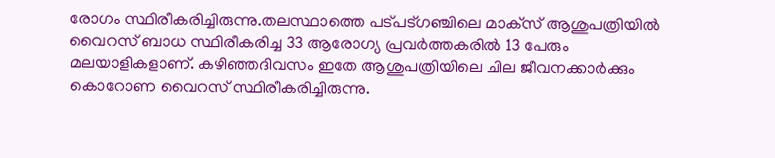രോഗം സ്ഥിരീകരിച്ചിരുന്നു.തലസ്ഥാത്തെ പട്പട്ഗഞ്ചിലെ മാക്‌സ് ആശുപത്രിയില്‍ വൈറസ് ബാധ സ്ഥിരീകരിച്ച 33 ആരോഗ്യ പ്രവര്‍ത്തകരില്‍ 13 പേരും മലയാളികളാണ്. കഴിഞ്ഞദിവസം ഇതേ ആശുപത്രിയിലെ ചില ജീവനക്കാര്‍ക്കും കൊറോണ വൈറസ് സ്ഥിരീകരിച്ചിരുന്നു.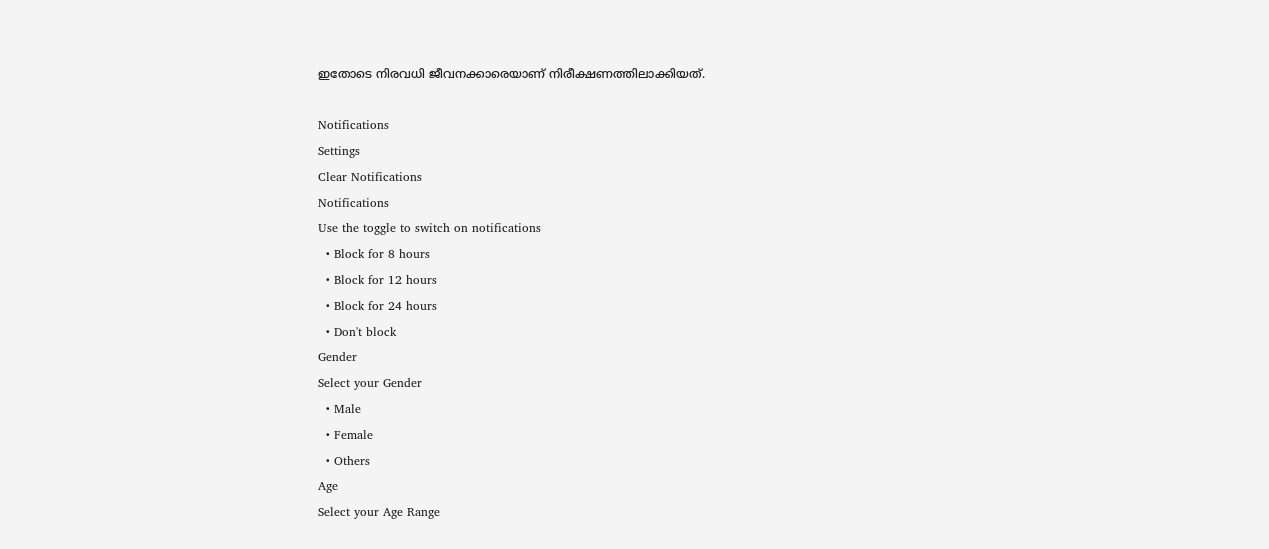ഇതോടെ നിരവധി ജീവനക്കാരെയാണ് നിരീക്ഷണത്തിലാക്കിയത്.

Notifications
Settings
Clear Notifications
Notifications
Use the toggle to switch on notifications
  • Block for 8 hours
  • Block for 12 hours
  • Block for 24 hours
  • Don't block
Gender
Select your Gender
  • Male
  • Female
  • Others
Age
Select your Age Range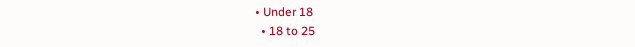• Under 18
  • 18 to 25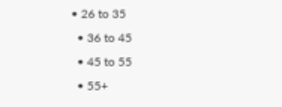• 26 to 35
  • 36 to 45
  • 45 to 55
  • 55+